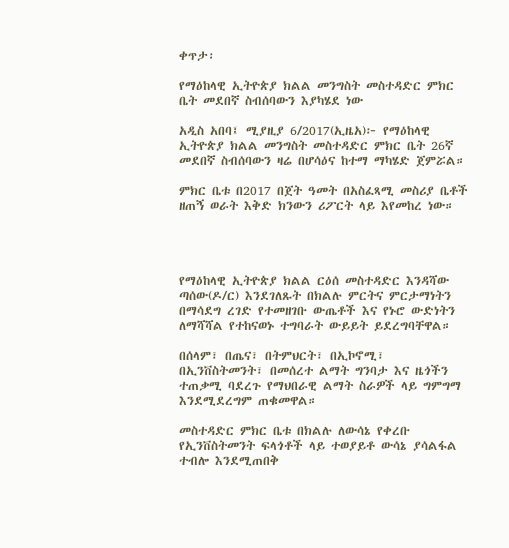ቀጥታ፡

የማዕከላዊ ኢትዮጵያ ክልል መንግስት መስተዳድር ምክር ቤት መደበኛ ስብሰባውን እያካሄደ ነው

አዲስ አበባ፤ ሚያዚያ 6/2017(ኢዜአ)፦ የማዕከላዊ ኢትዮጵያ ክልል መንግስት መስተዳድር ምክር ቤት 26ኛ መደበኛ ስብሰባውን ዛሬ በሆሳዕና ከተማ ማካሄድ ጀምሯል።

ምክር ቤቱ በ2017 በጀት ዓመት በአስፈጻሚ መስሪያ ቤቶች ዘጠኝ ወራት እቅድ ክንውን ሪፖርት ላይ እየመከረ ነው።




የማዕከላዊ ኢትዮጵያ ክልል ርዕሰ መስተዳድር እንዳሻው ጣሰው(ዶ/ር) እንደገለጹት በክልሉ ምርትና ምርታማነትን በማሳደግ ረገድ የተመዘገቡ ውጤቶች እና የኑሮ ውድነትን ለማሻሻል የተከናወኑ ተግባራት ውይይት ይደረግባቸዋል።

በሰላም፣ በጤና፣ በትምህርት፣ በኢኮኖሚ፣ በኢንቨስትመንት፣ በመሰረተ ልማት ግንባታ እና ዜጎችን ተጠቃሚ ባደረጉ የማህበራዊ ልማት ስራዎች ላይ ግምግማ እንደሚደረግም ጠቁመዋል።

መስተዳድር ምክር ቤቱ በክልሉ ለውሳኔ የቀረቡ የኢንቨስትመንት ፍላጎቶች ላይ ተወያይቶ ውሳኔ ያሳልፋል ተብሎ እንደሚጠበቅ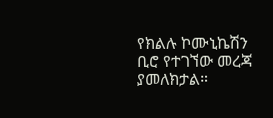የክልሉ ኮሙኒኬሽን ቢሮ የተገኘው መረጃ ያመለክታል።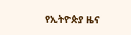የኢትዮጵያ ዜና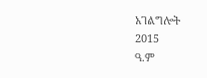አገልግሎት
2015
ዓ.ም